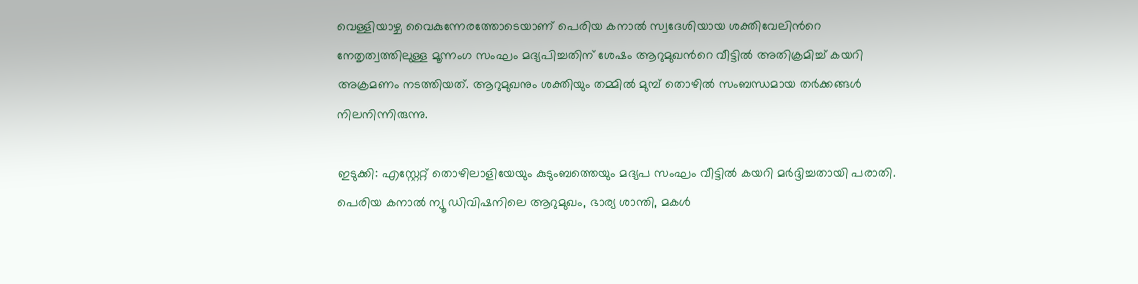വെള്ളിയാഴ്ച വൈകുന്നേരത്തോടെയാണ് പെരിയ കനാൽ സ്വദേശിയായ ശക്തിവേലിന്‍റെ നേതൃത്വത്തിലുള്ള മൂന്നംഗ സംഘം മദ്യപിച്ചതിന് ശേഷം ആറുമുഖന്‍റെ വീട്ടിൽ അതിക്രമിച്ച് കയറി അക്രമണം നടത്തിയത്. ആറുമുഖനും ശക്തിയും തമ്മിൽ മുമ്പ് തൊഴിൽ സംബന്ധമായ തർക്കങ്ങൾ നിലനിന്നിരുന്നു.

ഇടുക്കി: എസ്റ്റേറ്റ് തൊഴിലാളിയേയും കുടുംബത്തെയും മദ്യപ സംഘം വീട്ടിൽ കയറി മർദ്ദിച്ചതായി പരാതി. പെരിയ കനാൽ ന്യൂ ഡിവിഷനിലെ ആറുമുഖം, ഭാര്യ ശാന്തി, മകൾ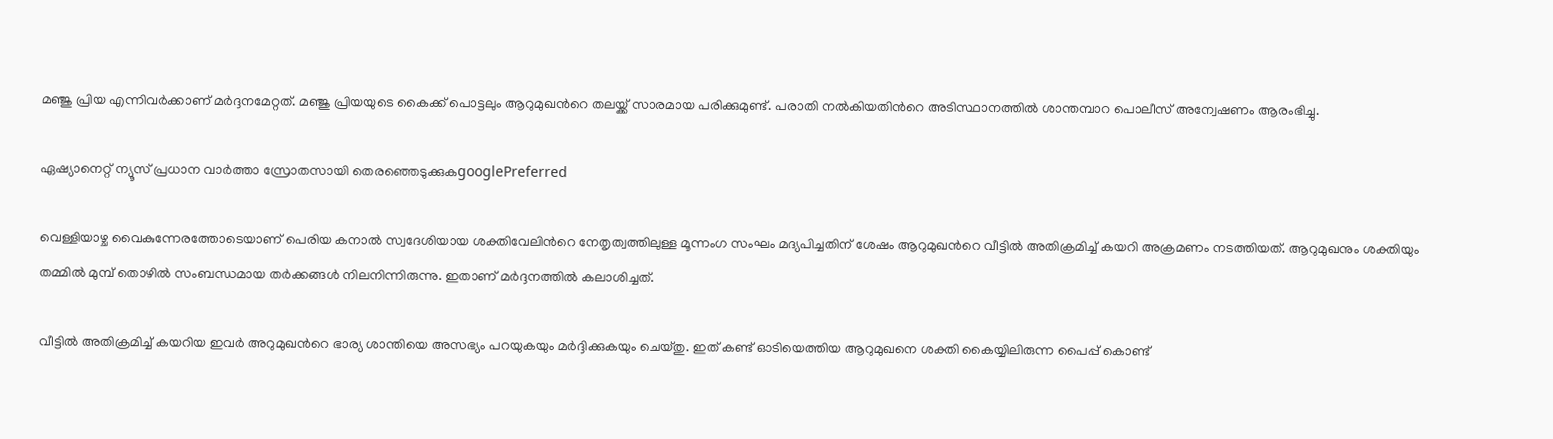മഞ്ജു പ്രിയ എന്നിവർക്കാണ് മർദ്ദനമേറ്റത്. മഞ്ജു പ്രിയയുടെ കൈക്ക് പൊട്ടലും ആറുമുഖന്‍റെ തലയ്ക്ക് സാരമായ പരിക്കുമുണ്ട്. പരാതി നൽകിയതിന്‍റെ അടിസ്ഥാനത്തിൽ ശാന്തമ്പാറ പൊലീസ് അന്വേഷണം ആരംഭിച്ചു.

ഏഷ്യാനെറ്റ് ന്യൂസ് പ്രധാന വാർത്താ സ്രോതസായി തെരഞ്ഞെടുക്കുകgooglePreferred

വെള്ളിയാഴ്ച വൈകുന്നേരത്തോടെയാണ് പെരിയ കനാൽ സ്വദേശിയായ ശക്തിവേലിന്‍റെ നേതൃത്വത്തിലുള്ള മൂന്നംഗ സംഘം മദ്യപിച്ചതിന് ശേഷം ആറുമുഖന്‍റെ വീട്ടിൽ അതിക്രമിച്ച് കയറി അക്രമണം നടത്തിയത്. ആറുമുഖനും ശക്തിയും തമ്മിൽ മുമ്പ് തൊഴിൽ സംബന്ധമായ തർക്കങ്ങൾ നിലനിന്നിരുന്നു. ഇതാണ് മർദ്ദനത്തിൽ കലാശിച്ചത്.

വീട്ടിൽ അതിക്രമിച്ച് കയറിയ ഇവർ അറുമുഖന്‍റെ ഭാര്യ ശാന്തിയെ അസഭ്യം പറയുകയും മർദ്ദിക്കുകയും ചെയ്തു. ഇത് കണ്ട് ഓടിയെത്തിയ ആറുമുഖനെ ശക്തി കൈയ്യിലിരുന്ന പൈപ്പ് കൊണ്ട്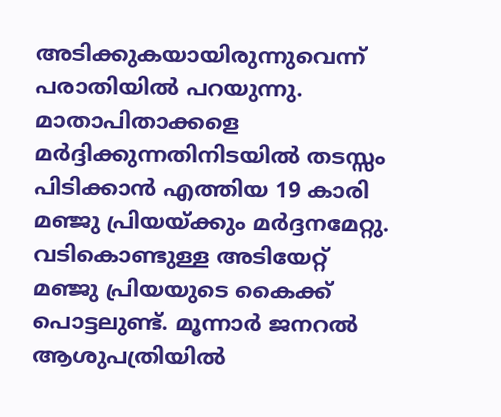അടിക്കുകയായിരുന്നുവെന്ന് പരാതിയില്‍ പറയുന്നു. മാതാപിതാക്കളെ മർദ്ദിക്കുന്നതിനിടയിൽ തടസ്സം പിടിക്കാൻ എത്തിയ 19 കാരി മഞ്ജു പ്രിയയ്ക്കും മർദ്ദനമേറ്റു. വടികൊണ്ടുള്ള അടിയേറ്റ് മഞ്ജു പ്രിയയുടെ കൈക്ക് പൊട്ടലുണ്ട്. മൂന്നാർ ജനറൽ ആശുപത്രിയിൽ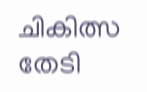ചികിത്സ തേടി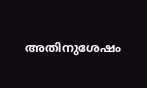അതിനുശേഷം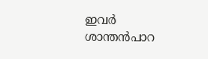ഇവർ ശാന്തൻപാറ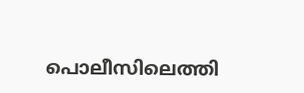പൊലീസിലെത്തി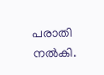പരാതി നൽകി.